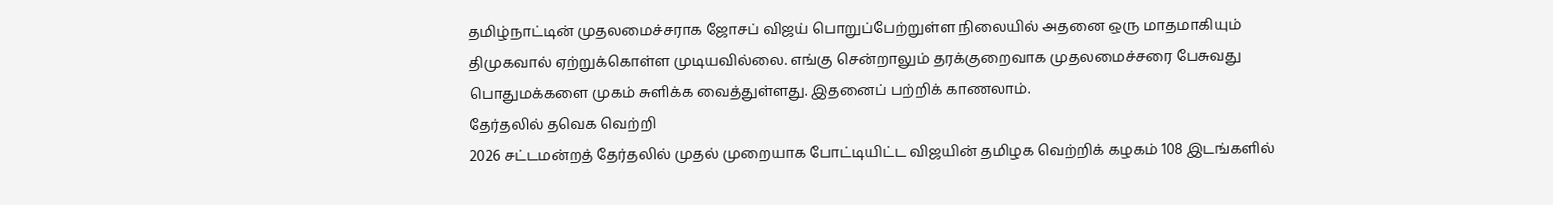தமிழ்நாட்டின் முதலமைச்சராக ஜோசப் விஜய் பொறுப்பேற்றுள்ள நிலையில் அதனை ஒரு மாதமாகியும் திமுகவால் ஏற்றுக்கொள்ள முடியவில்லை. எங்கு சென்றாலும் தரக்குறைவாக முதலமைச்சரை பேசுவது பொதுமக்களை முகம் சுளிக்க வைத்துள்ளது. இதனைப் பற்றிக் காணலாம்.
தேர்தலில் தவெக வெற்றி
2026 சட்டமன்றத் தேர்தலில் முதல் முறையாக போட்டியிட்ட விஜயின் தமிழக வெற்றிக் கழகம் 108 இடங்களில்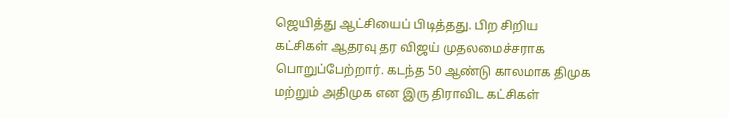ஜெயித்து ஆட்சியைப் பிடித்தது. பிற சிறிய கட்சிகள் ஆதரவு தர விஜய் முதலமைச்சராக பொறுப்பேற்றார். கடந்த 50 ஆண்டு காலமாக திமுக மற்றும் அதிமுக என இரு திராவிட கட்சிகள்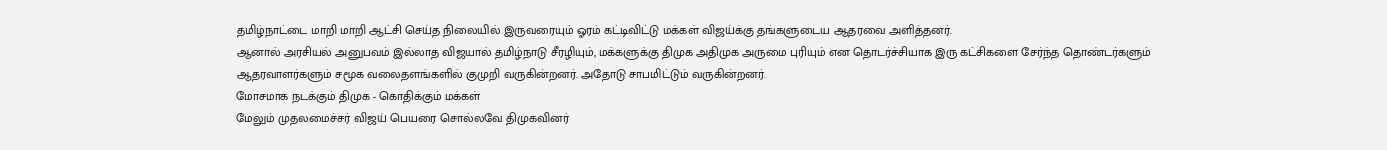தமிழ்நாட்டை மாறி மாறி ஆட்சி செய்த நிலையில் இருவரையும் ஓரம் கட்டிவிட்டு மக்கள் விஜய்க்கு தங்களுடைய ஆதரவை அளித்தனர்.
ஆனால் அரசியல் அனுபவம் இல்லாத விஜயால் தமிழ்நாடு சீரழியும், மக்களுக்கு திமுக அதிமுக அருமை புரியும் என தொடர்ச்சியாக இரு கட்சிகளை சேர்ந்த தொண்டர்களும் ஆதரவாளர்களும் சமூக வலைதளங்களில் குமுறி வருகின்றனர். அதோடு சாபமிட்டும் வருகின்றனர்.
மோசமாக நடக்கும் திமுக - கொதிக்கும் மக்கள்
மேலும் முதலமைச்சர் விஜய் பெயரை சொல்லவே திமுகவினர்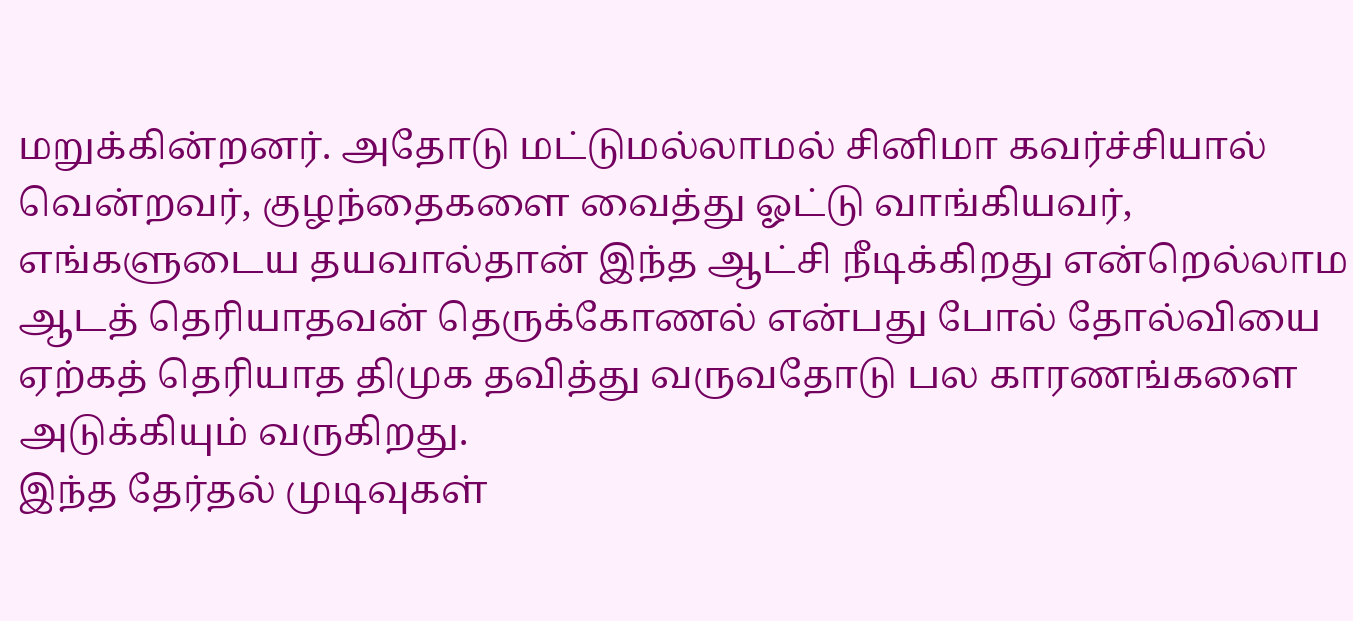மறுக்கின்றனர். அதோடு மட்டுமல்லாமல் சினிமா கவர்ச்சியால் வென்றவர், குழந்தைகளை வைத்து ஓட்டு வாங்கியவர், எங்களுடைய தயவால்தான் இந்த ஆட்சி நீடிக்கிறது என்றெல்லாம ஆடத் தெரியாதவன் தெருக்கோணல் என்பது போல் தோல்வியை ஏற்கத் தெரியாத திமுக தவித்து வருவதோடு பல காரணங்களை அடுக்கியும் வருகிறது.
இந்த தேர்தல் முடிவுகள்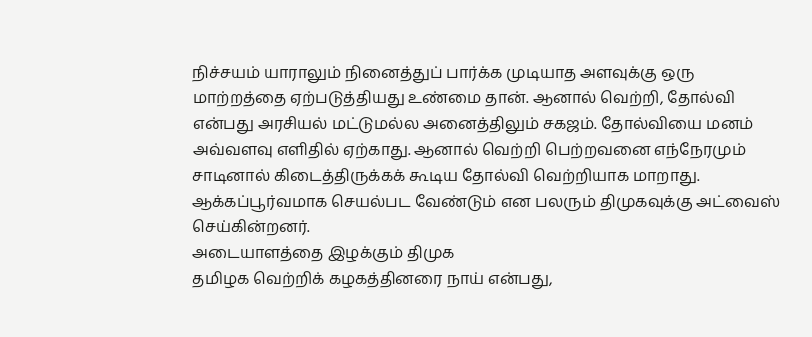நிச்சயம் யாராலும் நினைத்துப் பார்க்க முடியாத அளவுக்கு ஒரு மாற்றத்தை ஏற்படுத்தியது உண்மை தான். ஆனால் வெற்றி, தோல்வி என்பது அரசியல் மட்டுமல்ல அனைத்திலும் சகஜம். தோல்வியை மனம் அவ்வளவு எளிதில் ஏற்காது. ஆனால் வெற்றி பெற்றவனை எந்நேரமும் சாடினால் கிடைத்திருக்கக் கூடிய தோல்வி வெற்றியாக மாறாது. ஆக்கப்பூர்வமாக செயல்பட வேண்டும் என பலரும் திமுகவுக்கு அட்வைஸ் செய்கின்றனர்.
அடையாளத்தை இழக்கும் திமுக
தமிழக வெற்றிக் கழகத்தினரை நாய் என்பது,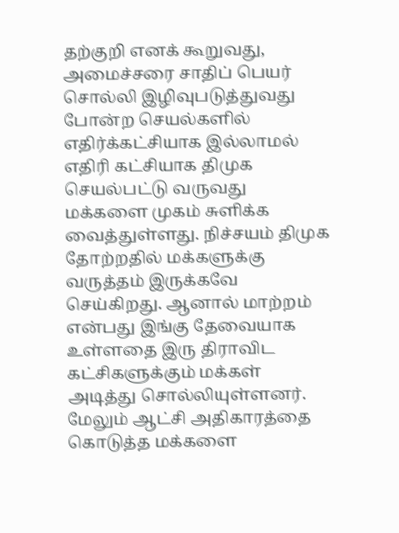தற்குறி எனக் கூறுவது, அமைச்சரை சாதிப் பெயர் சொல்லி இழிவுபடுத்துவது போன்ற செயல்களில் எதிர்க்கட்சியாக இல்லாமல் எதிரி கட்சியாக திமுக செயல்பட்டு வருவது மக்களை முகம் சுளிக்க வைத்துள்ளது. நிச்சயம் திமுக தோற்றதில் மக்களுக்கு வருத்தம் இருக்கவே செய்கிறது. ஆனால் மாற்றம் என்பது இங்கு தேவையாக உள்ளதை இரு திராவிட கட்சிகளுக்கும் மக்கள் அடித்து சொல்லியுள்ளனர்.
மேலும் ஆட்சி அதிகாரத்தை கொடுத்த மக்களை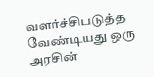வளர்ச்சிபடுத்த வேண்டியது ஒரு அரசின்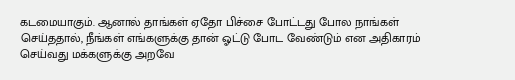கடமையாகும். ஆனால் தாங்கள் ஏதோ பிச்சை போட்டது போல நாங்கள் செய்ததால், நீங்கள் எங்களுக்கு தான் ஓட்டு போட வேண்டும் என அதிகாரம் செய்வது மக்களுக்கு அறவே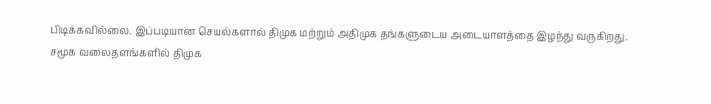பிடிக்கவில்லை. இப்படியான செயல்களால் திமுக மற்றும் அதிமுக தங்களுடைய அடையாளத்தை இழந்து வருகிறது.
சமூக வலைதளங்களில் திமுக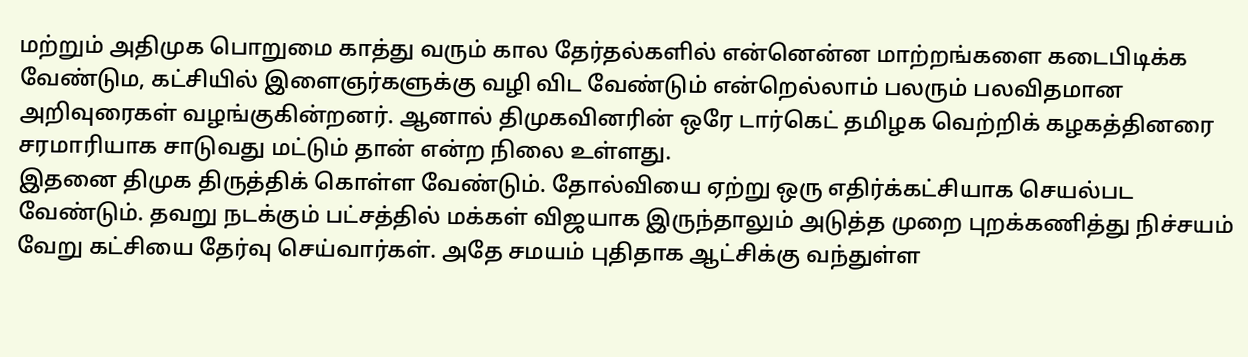மற்றும் அதிமுக பொறுமை காத்து வரும் கால தேர்தல்களில் என்னென்ன மாற்றங்களை கடைபிடிக்க வேண்டும, கட்சியில் இளைஞர்களுக்கு வழி விட வேண்டும் என்றெல்லாம் பலரும் பலவிதமான அறிவுரைகள் வழங்குகின்றனர். ஆனால் திமுகவினரின் ஒரே டார்கெட் தமிழக வெற்றிக் கழகத்தினரை சரமாரியாக சாடுவது மட்டும் தான் என்ற நிலை உள்ளது.
இதனை திமுக திருத்திக் கொள்ள வேண்டும். தோல்வியை ஏற்று ஒரு எதிர்க்கட்சியாக செயல்பட வேண்டும். தவறு நடக்கும் பட்சத்தில் மக்கள் விஜயாக இருந்தாலும் அடுத்த முறை புறக்கணித்து நிச்சயம் வேறு கட்சியை தேர்வு செய்வார்கள். அதே சமயம் புதிதாக ஆட்சிக்கு வந்துள்ள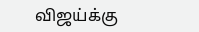விஜய்க்கு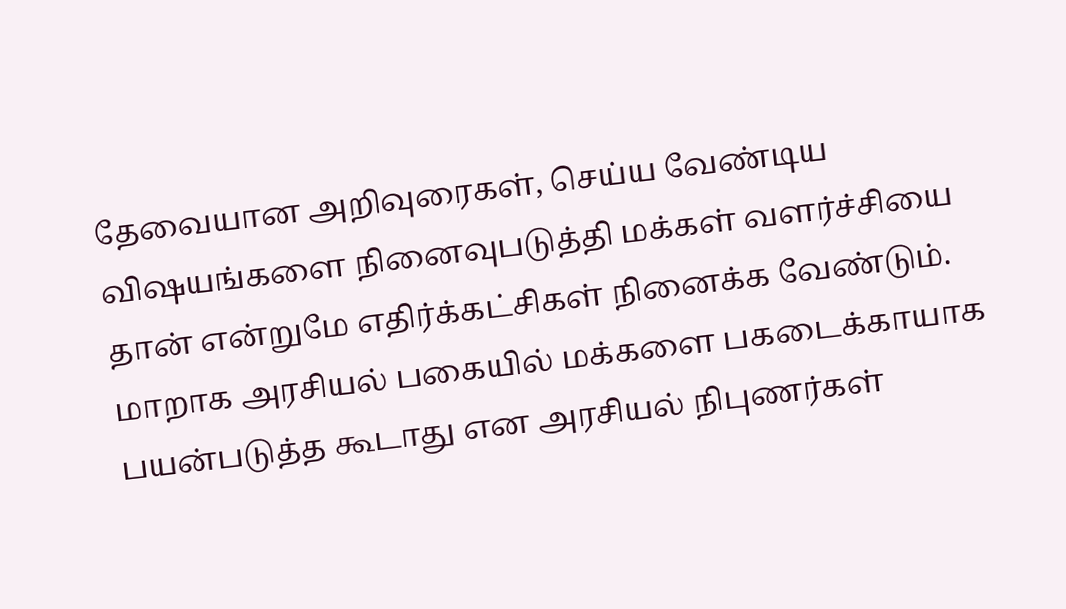தேவையான அறிவுரைகள், செய்ய வேண்டிய விஷயங்களை நினைவுபடுத்தி மக்கள் வளர்ச்சியை தான் என்றுமே எதிர்க்கட்சிகள் நினைக்க வேண்டும். மாறாக அரசியல் பகையில் மக்களை பகடைக்காயாக பயன்படுத்த கூடாது என அரசியல் நிபுணர்கள்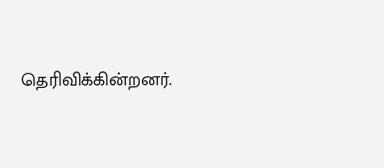தெரிவிக்கின்றனர்.